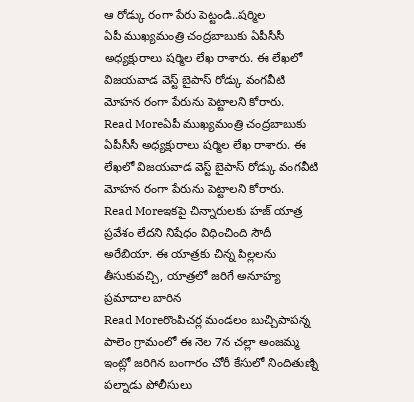ఆ రోడ్కు రంగా పేరు పెట్టండి..షర్మిల
ఏపీ ముఖ్యమంత్రి చంద్రబాబుకు ఏపీసీసీ అధ్యక్షురాలు షర్మిల లేఖ రాశారు. ఈ లేఖలో విజయవాడ వెస్ట్ బైపాస్ రోడ్కు వంగవీటి మోహన రంగా పేరును పెట్టాలని కోరారు.
Read Moreఏపీ ముఖ్యమంత్రి చంద్రబాబుకు ఏపీసీసీ అధ్యక్షురాలు షర్మిల లేఖ రాశారు. ఈ లేఖలో విజయవాడ వెస్ట్ బైపాస్ రోడ్కు వంగవీటి మోహన రంగా పేరును పెట్టాలని కోరారు.
Read Moreఇకపై చిన్నారులకు హజ్ యాత్ర ప్రవేశం లేదని నిషేధం విధించింది సౌదీ అరేబియా. ఈ యాత్రకు చిన్న పిల్లలను తీసుకువచ్చి, యాత్రలో జరిగే అనూహ్య ప్రమాదాల బారిన
Read Moreరొంపిచర్ల మండలం బుచ్చిపాపన్న పాలెం గ్రామంలో ఈ నెల 7న చల్లా అంజమ్మ ఇంట్లో జరిగిన బంగారం చోరీ కేసులో నిందితుణ్ని పల్నాడు పోలీసులు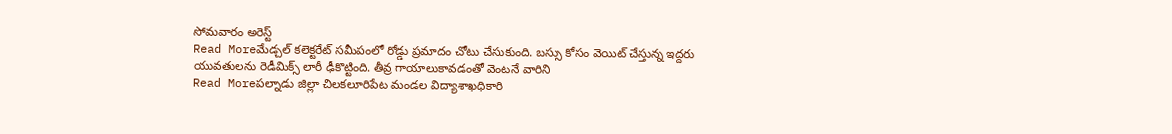సోమవారం అరెస్ట్
Read Moreమేడ్చల్ కలెక్టరేట్ సమీపంలో రోడ్డు ప్రమాదం చోటు చేసుకుంది. బస్సు కోసం వెయిట్ చేస్తున్న ఇద్దరు యువతులను రెడీమిక్స్ లారీ ఢీకొట్టింది. తీవ్ర గాయాలుకావడంతో వెంటనే వారిని
Read Moreపల్నాడు జిల్లా చిలకలూరిపేట మండల విద్యాశాఖధికారి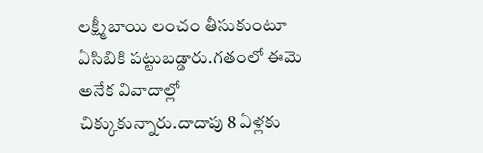లక్ష్మీబాయి లంచం తీసుకుంటూ ఏసిబికి పట్టుబడ్డారు.గతంలో ఈమె అనేక వివాదాల్లో చిక్కుకున్నారు.దాదాపు 8 ఏళ్లకు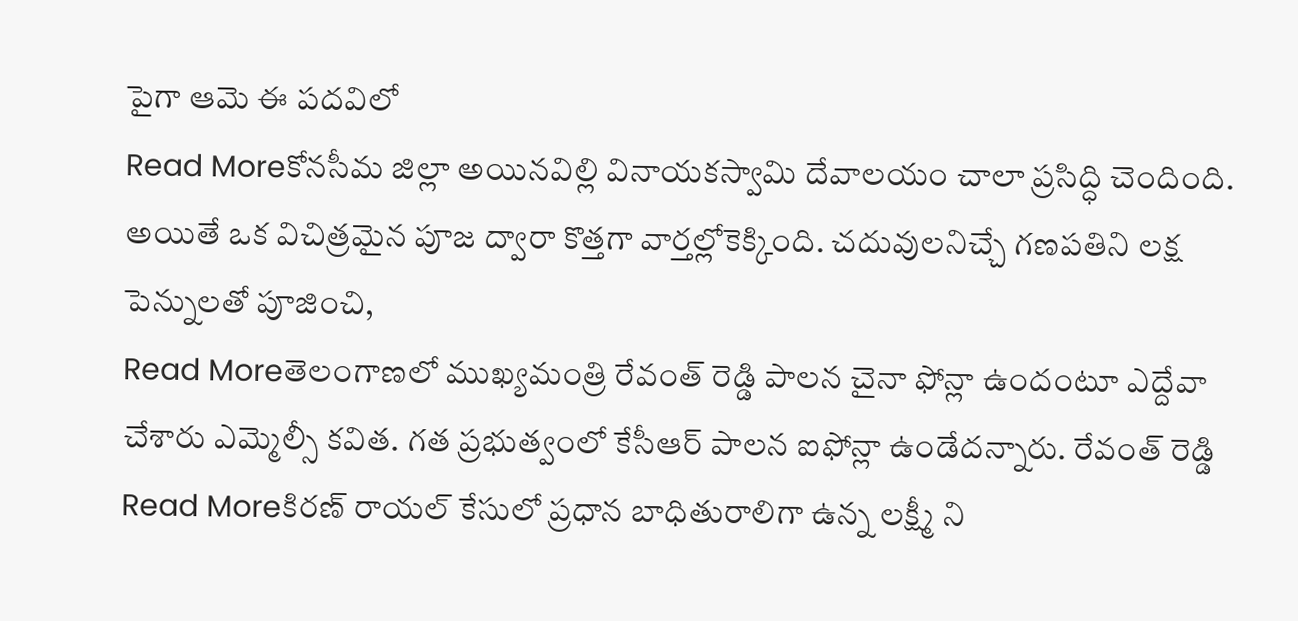పైగా ఆమె ఈ పదవిలో
Read Moreకోనసీమ జిల్లా అయినవిల్లి వినాయకస్వామి దేవాలయం చాలా ప్రసిద్ధి చెందింది. అయితే ఒక విచిత్రమైన పూజ ద్వారా కొత్తగా వార్తల్లోకెక్కింది. చదువులనిచ్చే గణపతిని లక్ష పెన్నులతో పూజించి,
Read Moreతెలంగాణలో ముఖ్యమంత్రి రేవంత్ రెడ్డి పాలన చైనా ఫోన్లా ఉందంటూ ఎద్దేవా చేశారు ఎమ్మెల్సీ కవిత. గత ప్రభుత్వంలో కేసీఆర్ పాలన ఐఫోన్లా ఉండేదన్నారు. రేవంత్ రెడ్డి
Read Moreకిరణ్ రాయల్ కేసులో ప్రధాన బాధితురాలిగా ఉన్న లక్ష్మీ ని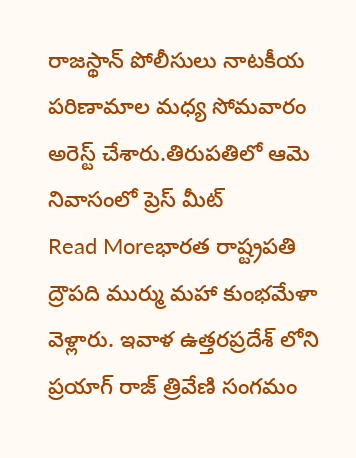రాజస్థాన్ పోలీసులు నాటకీయ పరిణామాల మధ్య సోమవారం అరెస్ట్ చేశారు.తిరుపతిలో ఆమె నివాసంలో ప్రెస్ మీట్
Read Moreభారత రాష్ట్రపతి ద్రౌపది ముర్ము మహా కుంభమేళా వెళ్లారు. ఇవాళ ఉత్తరప్రదేశ్ లోని ప్రయాగ్ రాజ్ త్రివేణి సంగమం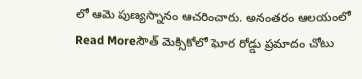లో ఆమె పుణ్యస్నానం ఆచరించారు. అనంతరం ఆలయంలో
Read Moreసౌత్ మెక్సికోలో ఘోర రోడ్డు ప్రమాదం చోటు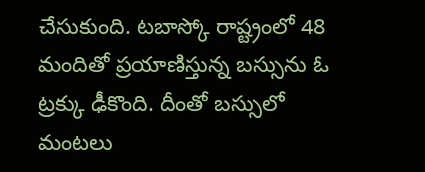చేసుకుంది. టబాస్కో రాష్ట్రంలో 48 మందితో ప్రయాణిస్తున్న బస్సును ఓ ట్రక్కు ఢీకొంది. దీంతో బస్సులో మంటలు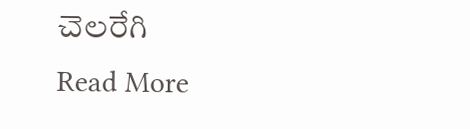చెలరేగి
Read More